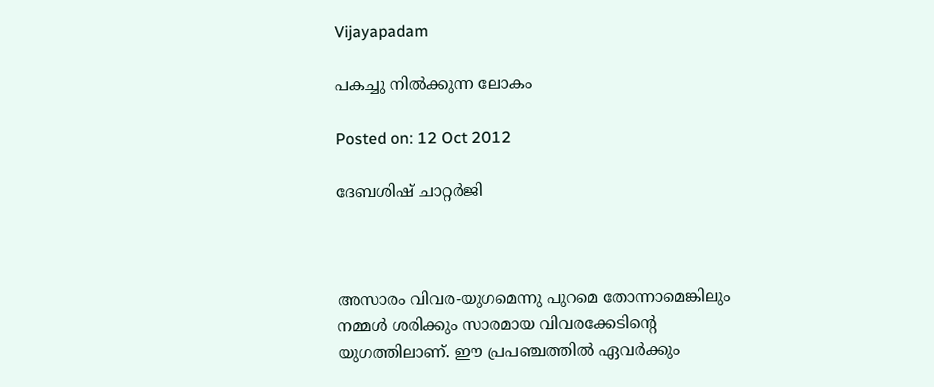Vijayapadam

പകച്ചു നില്‍ക്കുന്ന ലോകം

Posted on: 12 Oct 2012

ദേബശിഷ് ചാറ്റര്‍ജി



അസാരം വിവര-യുഗമെന്നു പുറമെ തോന്നാമെങ്കിലും നമ്മള്‍ ശരിക്കും സാരമായ വിവരക്കേടിന്റെ യുഗത്തിലാണ്. ഈ പ്രപഞ്ചത്തില്‍ ഏവര്‍ക്കും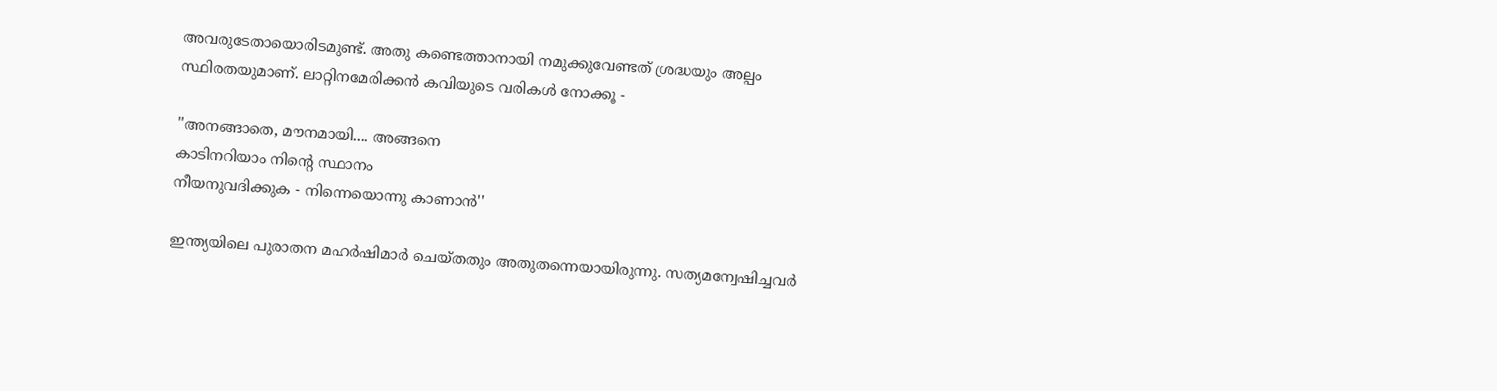അവരുടേതായൊരിടമുണ്ട്. അതു കണ്ടെത്താനായി നമുക്കുവേണ്ടത് ശ്രദ്ധയും അല്പം സ്ഥിരതയുമാണ്. ലാറ്റിനമേരിക്കന്‍ കവിയുടെ വരികള്‍ നോക്കൂ -

''അനങ്ങാതെ, മൗനമായി.... അങ്ങനെ
കാടിനറിയാം നിന്റെ സ്ഥാനം
നീയനുവദിക്കുക - നിന്നെയൊന്നു കാണാന്‍''

ഇന്ത്യയിലെ പുരാതന മഹര്‍ഷിമാര്‍ ചെയ്തതും അതുതന്നെയായിരുന്നു. സത്യമന്വേഷിച്ചവര്‍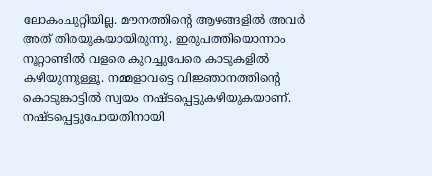ലോകംചുറ്റിയില്ല. മൗനത്തിന്റെ ആഴങ്ങളില്‍ അവര്‍ അത് തിരയുകയായിരുന്നു. ഇരുപത്തിയൊന്നാം നൂറ്റാണ്ടില്‍ വളരെ കുറച്ചുപേരെ കാടുകളില്‍ കഴിയുന്നുള്ളൂ. നമ്മളാവട്ടെ വിജ്ഞാനത്തിന്റെ കൊടുങ്കാട്ടില്‍ സ്വയം നഷ്ടപ്പെട്ടുകഴിയുകയാണ്. നഷ്ടപ്പെട്ടുപോയതിനായി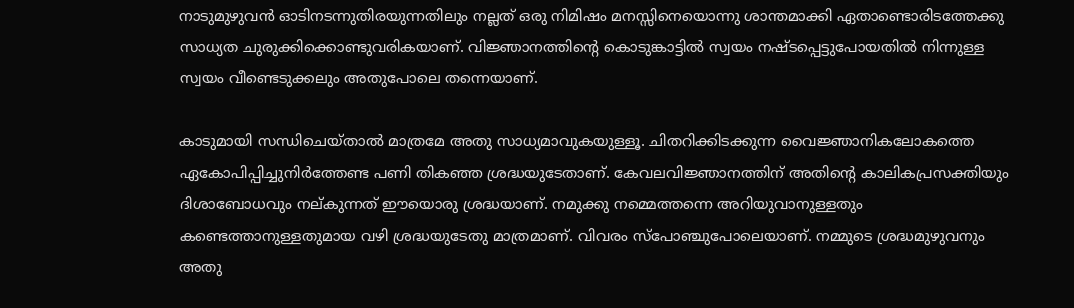നാടുമുഴുവന്‍ ഓടിനടന്നുതിരയുന്നതിലും നല്ലത് ഒരു നിമിഷം മനസ്സിനെയൊന്നു ശാന്തമാക്കി ഏതാണ്ടൊരിടത്തേക്കു സാധ്യത ചുരുക്കിക്കൊണ്ടുവരികയാണ്. വിജ്ഞാനത്തിന്റെ കൊടുങ്കാട്ടില്‍ സ്വയം നഷ്ടപ്പെട്ടുപോയതില്‍ നിന്നുള്ള സ്വയം വീണ്ടെടുക്കലും അതുപോലെ തന്നെയാണ്.

കാടുമായി സന്ധിചെയ്താല്‍ മാത്രമേ അതു സാധ്യമാവുകയുള്ളൂ. ചിതറിക്കിടക്കുന്ന വൈജ്ഞാനികലോകത്തെ ഏകോപിപ്പിച്ചുനിര്‍ത്തേണ്ട പണി തികഞ്ഞ ശ്രദ്ധയുടേതാണ്. കേവലവിജ്ഞാനത്തിന് അതിന്റെ കാലികപ്രസക്തിയും ദിശാബോധവും നല്കുന്നത് ഈയൊരു ശ്രദ്ധയാണ്. നമുക്കു നമ്മെത്തന്നെ അറിയുവാനുള്ളതും കണ്ടെത്താനുള്ളതുമായ വഴി ശ്രദ്ധയുടേതു മാത്രമാണ്. വിവരം സ്‌പോഞ്ചുപോലെയാണ്. നമ്മുടെ ശ്രദ്ധമുഴുവനും അതു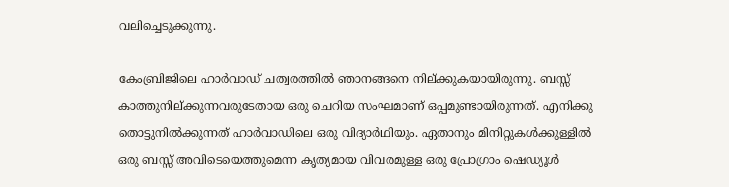വലിച്ചെടുക്കുന്നു.

കേംബ്രിജിലെ ഹാര്‍വാഡ് ചത്വരത്തില്‍ ഞാനങ്ങനെ നില്ക്കുകയായിരുന്നു. ബസ്സ് കാത്തുനില്ക്കുന്നവരുടേതായ ഒരു ചെറിയ സംഘമാണ് ഒപ്പമുണ്ടായിരുന്നത്. എനിക്കു തൊട്ടുനില്‍ക്കുന്നത് ഹാര്‍വാഡിലെ ഒരു വിദ്യാര്‍ഥിയും. ഏതാനും മിനിറ്റുകള്‍ക്കുള്ളില്‍ ഒരു ബസ്സ് അവിടെയെത്തുമെന്ന കൃത്യമായ വിവരമുള്ള ഒരു പ്രോഗ്രാം ഷെഡ്യൂള്‍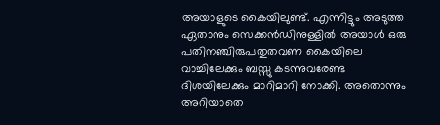അയാളുടെ കൈയിലുണ്ട്. എന്നിട്ടും അടുത്ത ഏതാനും സെക്കന്‍ഡിനുള്ളില്‍ അയാള്‍ ഒരു പതിനഞ്ചിരുപതുതവണ കൈയിലെ വാച്ചിലേക്കും ബസ്സു കടന്നുവരേണ്ട ദിശയിലേക്കും മാറിമാറി നോക്കി. അതൊന്നും അറിയാതെ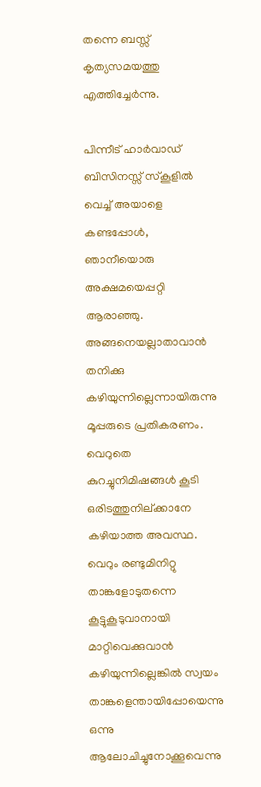തന്നെ ബസ്സ് കൃത്യസമയത്തു എത്തിച്ചേര്‍ന്നു.

പിന്നീട് ഹാര്‍വാഡ് ബിസിനസ്സ് സ്‌കൂളില്‍ വെച്ച് അയാളെ കണ്ടപ്പോള്‍, ഞാനീയൊരു അക്ഷമയെപ്പറ്റി ആരാഞ്ഞു. അങ്ങനെയല്ലാതാവാന്‍ തനിക്കു കഴിയുന്നില്ലെന്നായിരുന്നു മൂപ്പരുടെ പ്രതികരണം. വെറുതെ കുറച്ചുനിമിഷങ്ങള്‍ കൂടി ഒരിടത്തുനില്ക്കാനേ കഴിയാത്ത അവസ്ഥ. വെറും രണ്ടുമിനിറ്റു താങ്കളോടുതന്നെ കൂട്ടുകൂടുവാനായി മാറ്റിവെക്കുവാന്‍ കഴിയുന്നില്ലെങ്കില്‍ സ്വയം താങ്കളെന്തായിപ്പോയെന്നു ഒന്നു ആലോചിച്ചുനോക്കൂവെന്നു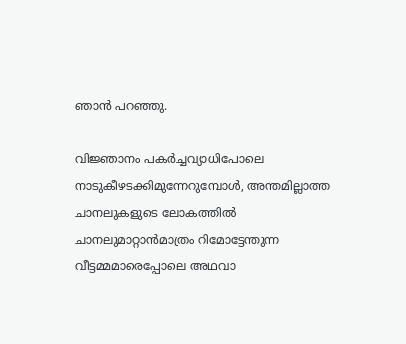ഞാന്‍ പറഞ്ഞു.

വിജ്ഞാനം പകര്‍ച്ചവ്യാധിപോലെ നാടുകീഴടക്കിമുന്നേറുമ്പോള്‍, അന്തമില്ലാത്ത ചാനലുകളുടെ ലോകത്തില്‍ ചാനലുമാറ്റാന്‍മാത്രം റിമോട്ടേന്തുന്ന വീട്ടമ്മമാരെപ്പോലെ അഥവാ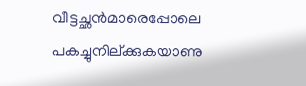വീട്ടച്ഛന്‍മാരെപ്പോലെ പകച്ചുനില്ക്കുകയാണു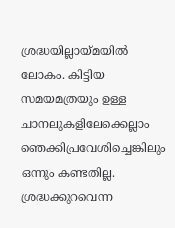ശ്രദ്ധയില്ലായ്മയില്‍ ലോകം. കിട്ടിയ സമയമത്രയും ഉള്ള ചാനലുകളിലേക്കെല്ലാം ഞെക്കിപ്രവേശിച്ചെങ്കിലും ഒന്നും കണ്ടതില്ല. ശ്രദ്ധക്കുറവെന്ന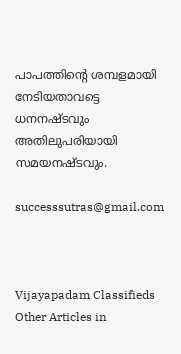പാപത്തിന്റെ ശമ്പളമായി നേടിയതാവട്ടെ ധനനഷ്ടവും അതിലുപരിയായി സമയനഷ്ടവും.

successsutras@gmail.com



Vijayapadam Classifieds
Other Articles in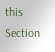this Section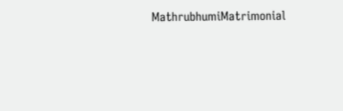MathrubhumiMatrimonial